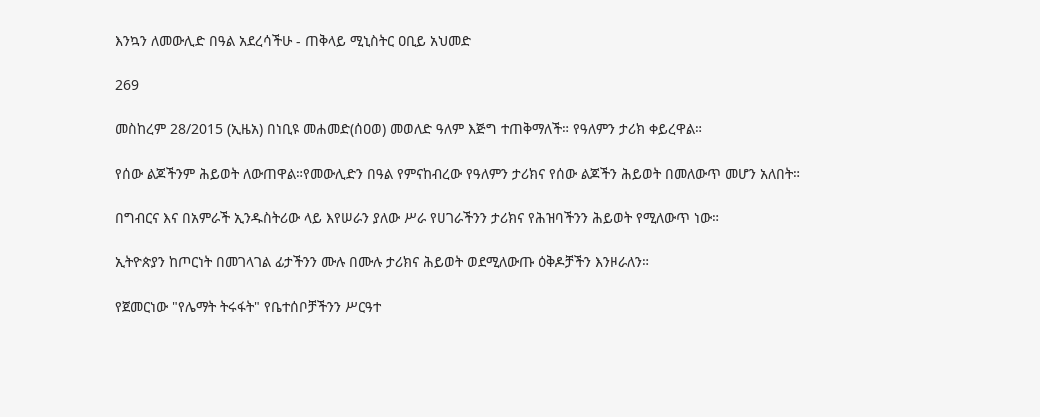እንኳን ለመውሊድ በዓል አደረሳችሁ - ጠቅላይ ሚኒስትር ዐቢይ አህመድ

269

መስከረም 28/2015 (ኢዜአ) በነቢዩ መሐመድ(ሰዐወ) መወለድ ዓለም እጅግ ተጠቅማለች። የዓለምን ታሪክ ቀይረዋል።

የሰው ልጆችንም ሕይወት ለውጠዋል።የመውሊድን በዓል የምናከብረው የዓለምን ታሪክና የሰው ልጆችን ሕይወት በመለውጥ መሆን አለበት።

በግብርና እና በአምራች ኢንዱስትሪው ላይ እየሠራን ያለው ሥራ የሀገራችንን ታሪክና የሕዝባችንን ሕይወት የሚለውጥ ነው።

ኢትዮጵያን ከጦርነት በመገላገል ፊታችንን ሙሉ በሙሉ ታሪክና ሕይወት ወደሚለውጡ ዕቅዶቻችን እንዞራለን።

የጀመርነው "የሌማት ትሩፋት" የቤተሰቦቻችንን ሥርዓተ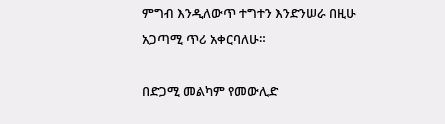ምግብ እንዲለውጥ ተግተን እንድንሠራ በዚሁ አጋጣሚ ጥሪ አቀርባለሁ።

በድጋሚ መልካም የመውሊድ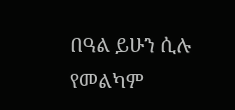በዓል ይሁን ሲሉ የመልካም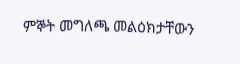ምኞት መግለጫ መልዕክታቸውን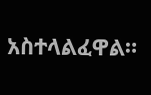አስተላልፈዋል።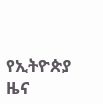የኢትዮጵያ ዜና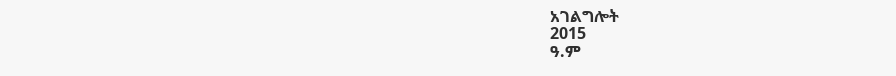አገልግሎት
2015
ዓ.ም